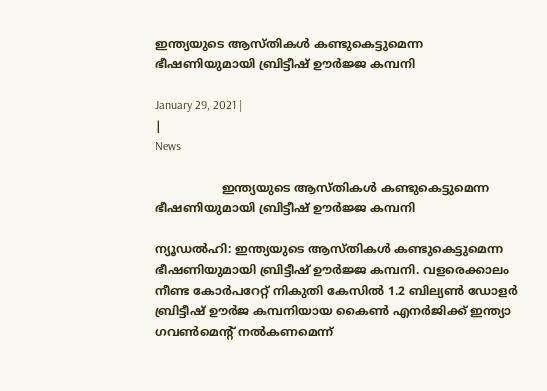ഇന്ത്യയുടെ ആസ്തികള്‍ കണ്ടുകെട്ടുമെന്ന ഭീഷണിയുമായി ബ്രിട്ടീഷ് ഊര്‍ജ്ജ കമ്പനി

January 29, 2021 |
|
News

                  ഇന്ത്യയുടെ ആസ്തികള്‍ കണ്ടുകെട്ടുമെന്ന ഭീഷണിയുമായി ബ്രിട്ടീഷ് ഊര്‍ജ്ജ കമ്പനി

ന്യൂഡല്‍ഹി: ഇന്ത്യയുടെ ആസ്തികള്‍ കണ്ടുകെട്ടുമെന്ന ഭീഷണിയുമായി ബ്രിട്ടീഷ് ഊര്‍ജ്ജ കമ്പനി. വളരെക്കാലം നീണ്ട കോര്‍പറേറ്റ് നികുതി കേസില്‍ 1.2 ബില്യണ്‍ ഡോളര്‍ ബ്രിട്ടീഷ് ഊര്‍ജ കമ്പനിയായ കൈണ്‍ എനര്‍ജിക്ക് ഇന്ത്യാ ഗവണ്‍മെന്റ് നല്‍കണമെന്ന്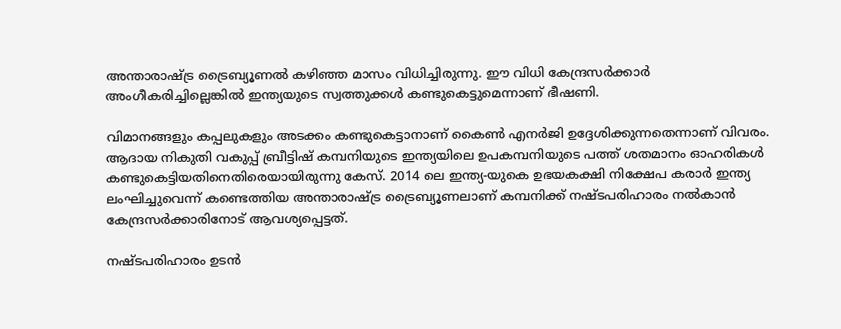അന്താരാഷ്ട്ര ട്രൈബ്യൂണല്‍ കഴിഞ്ഞ മാസം വിധിച്ചിരുന്നു. ഈ വിധി കേന്ദ്രസര്‍ക്കാര്‍ അംഗീകരിച്ചില്ലെങ്കില്‍ ഇന്ത്യയുടെ സ്വത്തുക്കള്‍ കണ്ടുകെട്ടുമെന്നാണ് ഭീഷണി.

വിമാനങ്ങളും കപ്പലുകളും അടക്കം കണ്ടുകെട്ടാനാണ് കൈണ്‍ എനര്‍ജി ഉദ്ദേശിക്കുന്നതെന്നാണ് വിവരം. ആദായ നികുതി വകുപ്പ് ബ്രീട്ടിഷ് കമ്പനിയുടെ ഇന്ത്യയിലെ ഉപകമ്പനിയുടെ പത്ത് ശതമാനം ഓഹരികള്‍ കണ്ടുകെട്ടിയതിനെതിരെയായിരുന്നു കേസ്. 2014 ലെ ഇന്ത്യ-യുകെ ഉഭയകക്ഷി നിക്ഷേപ കരാര്‍ ഇന്ത്യ ലംഘിച്ചുവെന്ന് കണ്ടെത്തിയ അന്താരാഷ്ട്ര ട്രൈബ്യൂണലാണ് കമ്പനിക്ക് നഷ്ടപരിഹാരം നല്‍കാന്‍ കേന്ദ്രസര്‍ക്കാരിനോട് ആവശ്യപ്പെട്ടത്.

നഷ്ടപരിഹാരം ഉടന്‍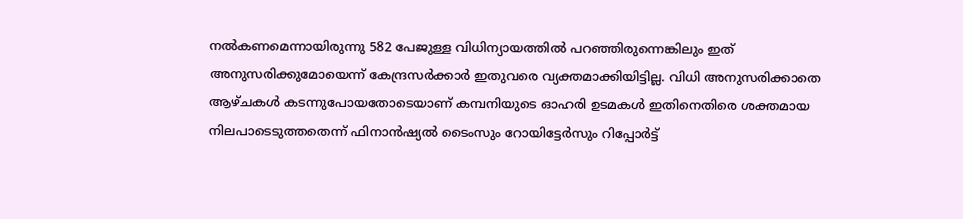നല്‍കണമെന്നായിരുന്നു 582 പേജുള്ള വിധിന്യായത്തില്‍ പറഞ്ഞിരുന്നെങ്കിലും ഇത് അനുസരിക്കുമോയെന്ന് കേന്ദ്രസര്‍ക്കാര്‍ ഇതുവരെ വ്യക്തമാക്കിയിട്ടില്ല. വിധി അനുസരിക്കാതെ ആഴ്ചകള്‍ കടന്നുപോയതോടെയാണ് കമ്പനിയുടെ ഓഹരി ഉടമകള്‍ ഇതിനെതിരെ ശക്തമായ നിലപാടെടുത്തതെന്ന് ഫിനാന്‍ഷ്യല്‍ ടൈംസും റോയിട്ടേര്‍സും റിപ്പോര്‍ട്ട്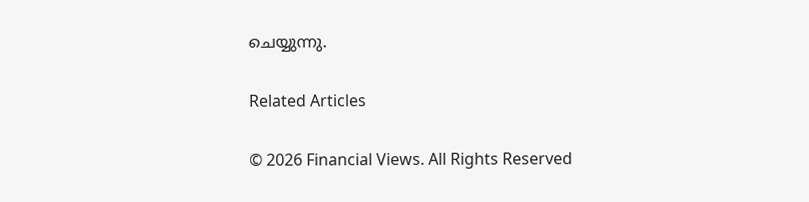ചെയ്യുന്നു.

Related Articles

© 2026 Financial Views. All Rights Reserved